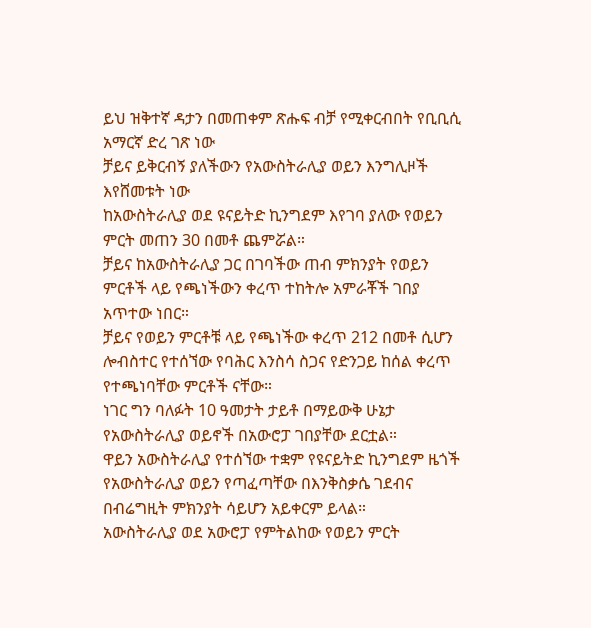ይህ ዝቅተኛ ዳታን በመጠቀም ጽሑፍ ብቻ የሚቀርብበት የቢቢሲ አማርኛ ድረ ገጽ ነው
ቻይና ይቅርብኝ ያለችውን የአውስትራሊያ ወይን እንግሊዞች እየሸመቱት ነው
ከአውስትራሊያ ወደ ዩናይትድ ኪንግደም እየገባ ያለው የወይን ምርት መጠን 30 በመቶ ጨምሯል።
ቻይና ከአውስትራሊያ ጋር በገባችው ጠብ ምክንያት የወይን ምርቶች ላይ የጫነችውን ቀረጥ ተከትሎ አምራቾች ገበያ አጥተው ነበር።
ቻይና የወይን ምርቶቹ ላይ የጫነችው ቀረጥ 212 በመቶ ሲሆን ሎብስተር የተሰኘው የባሕር እንስሳ ስጋና የድንጋይ ከሰል ቀረጥ የተጫነባቸው ምርቶች ናቸው።
ነገር ግን ባለፉት 10 ዓመታት ታይቶ በማይውቅ ሁኔታ የአውስትራሊያ ወይኖች በአውሮፓ ገበያቸው ደርቷል።
ዋይን አውስትራሊያ የተሰኘው ተቋም የዩናይትድ ኪንግደም ዜጎች የአውስትራሊያ ወይን የጣፈጣቸው በእንቅስቃሴ ገደብና በብሬግዚት ምክንያት ሳይሆን አይቀርም ይላል።
አውስትራሊያ ወደ አውሮፓ የምትልከው የወይን ምርት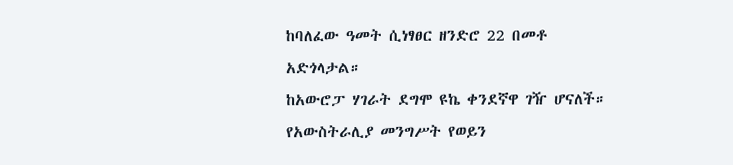ከባለፈው ዓመት ሲነፃፀር ዘንድሮ 22 በመቶ አድጎላታል።
ከአውሮፓ ሃገራት ደግሞ ዩኬ ቀንደኛዋ ገዥ ሆናለች።
የአውስትራሊያ መንግሥት የወይን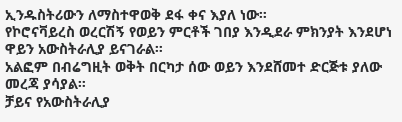ኢንዱስትሪውን ለማስተዋወቅ ደፋ ቀና እያለ ነው።
የኮሮናቫይረስ ወረርሽኝ የወይን ምርቶች ገበያ እንዲደራ ምክንያት እንደሆነ ዋይን አውስትራሊያ ይናገራል።
አልፎም በብሬግዚት ወቅት በርካታ ሰው ወይን እንደሸመተ ድርጅቱ ያለው መረጃ ያሳያል።
ቻይና የአውስትራሊያ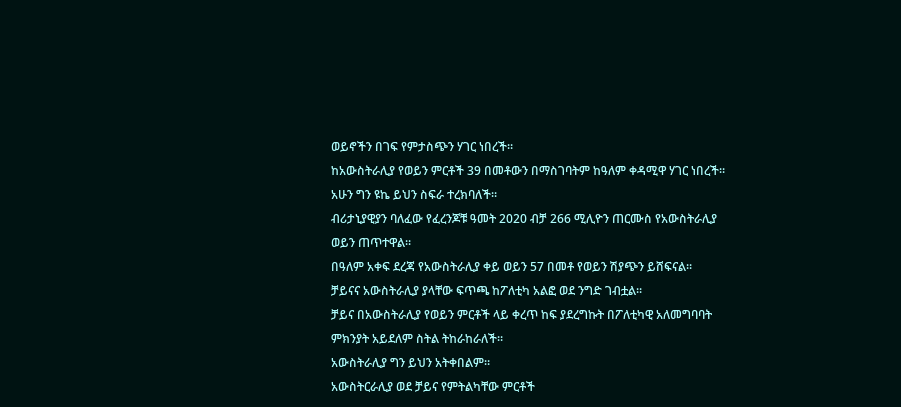ወይኖችን በገፍ የምታስጭን ሃገር ነበረች።
ከአውስትራሊያ የወይን ምርቶች 39 በመቶውን በማስገባትም ከዓለም ቀዳሚዋ ሃገር ነበረች።
አሁን ግን ዩኬ ይህን ስፍራ ተረክባለች።
ብሪታኒያዊያን ባለፈው የፈረንጆቹ ዓመት 2020 ብቻ 266 ሚሊዮን ጠርሙስ የአውስትራሊያ ወይን ጠጥተዋል።
በዓለም አቀፍ ደረጃ የአውስትራሊያ ቀይ ወይን 57 በመቶ የወይን ሽያጭን ይሸፍናል።
ቻይናና አውስትራሊያ ያላቸው ፍጥጫ ከፖለቲካ አልፎ ወደ ንግድ ገብቷል።
ቻይና በአውስትራሊያ የወይን ምርቶች ላይ ቀረጥ ከፍ ያደረግኩት በፖለቲካዊ አለመግባባት ምክንያት አይደለም ስትል ትከራከራለች።
አውስትራሊያ ግን ይህን አትቀበልም።
አውስትርራሊያ ወደ ቻይና የምትልካቸው ምርቶች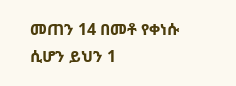መጠን 14 በመቶ የቀነሱ ሲሆን ይህን 1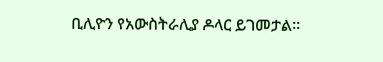ቢሊዮን የአውስትራሊያ ዶላር ይገመታል።